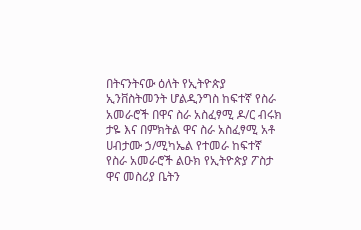በትናንትናው ዕለት የኢትዮጵያ ኢንቨስትመንት ሆልዲንግስ ከፍተኛ የስራ አመራሮች በዋና ስራ አስፈፃሚ ዶ/ር ብሩክ ታዬ እና በምክትል ዋና ስራ አስፈፃሚ አቶ ሀብታሙ ኃ/ሚካኤል የተመራ ከፍተኛ የስራ አመራሮች ልዑክ የኢትዮጵያ ፖስታ ዋና መስሪያ ቤትን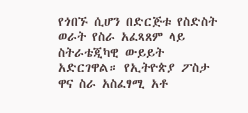የጎበኙ ሲሆን በድርጅቱ የስድስት ወራት የስራ አፈጻጸም ላይ ስትራቴጂካዊ ውይይት አድርገዋል። የኢትዮጵያ ፖስታ ዋና ስራ አስፈፃሚ አቶ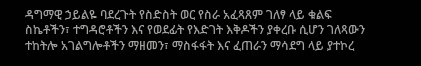ዳግማዊ ኃይልዬ ባደረጉት የስድስት ወር የስራ አፈጻጸም ገለፃ ላይ ቁልፍ ስኬቶችን፣ ተግዳሮቶችን እና የወደፊት የእድገት እቅዶችን ያቀረቡ ሲሆን ገለጻውን ተከትሎ አገልግሎቶችን ማዘመን፣ ማስፋፋት እና ፈጠራን ማሳደግ ላይ ያተኮረ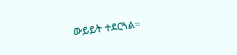ውይይት ተደርጓል።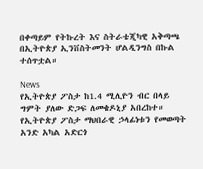በቀጣይም የትኩረት እና ስትራቴጂካዊ አቅጣጫ በኢትዮጵያ ኢንቨስትመንት ሆልዲንግስ በኩል ተሰጥቷል።

News
የኢትዮጵያ ፖስታ ከ1.4 ሚሊዮን ብር በላይ ግምት ያለው ድጋፍ ለመቄዶኒያ አበረከተ።
የኢትዮጵያ ፖስታ ማህበራዊ ኃላፊነቱን የመወጣት አንድ አካል አድርጎ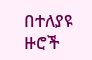በተለያዩ ዙሮች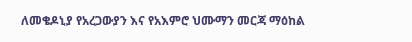ለመቄዶኒያ የአረጋውያን እና የአእምሮ ህሙማን መርጃ ማዕከል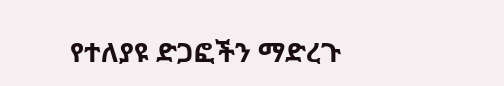የተለያዩ ድጋፎችን ማድረጉ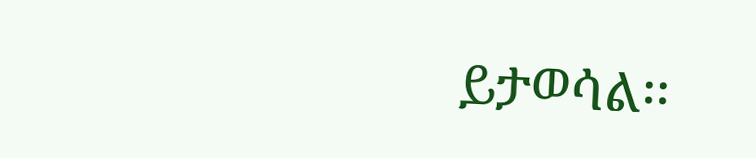ይታወሳል፡፡